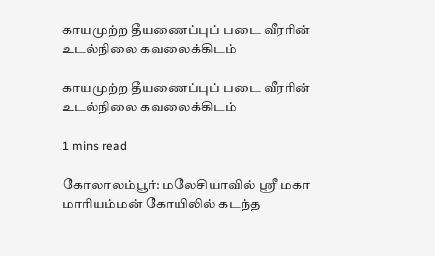காயமுற்ற தீயணைப்புப் படை வீரரின் உடல்நிலை கவலைக்கிடம்

காயமுற்ற தீயணைப்புப் படை வீரரின் உடல்நிலை கவலைக்கிடம்

1 mins read

கோலாலம்பூர்: மலேசியாவில் ஸ்ரீ மகா மாரியம்மன் கோயிலில் கடந்த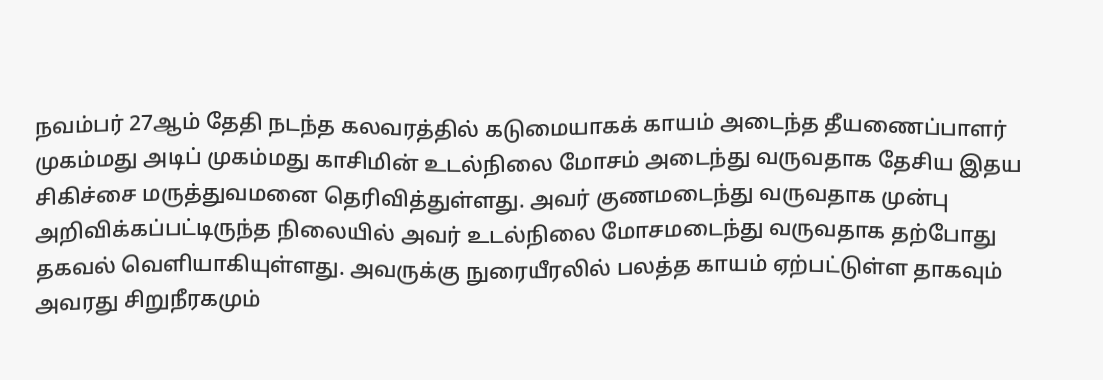நவம்பர் 27ஆம் தேதி நடந்த கலவரத்தில் கடுமையாகக் காயம் அடைந்த தீயணைப்பாளர் முகம்மது அடிப் முகம்மது காசிமின் உடல்நிலை மோசம் அடைந்து வருவதாக தேசிய இதய சிகிச்சை மருத்துவமனை தெரிவித்துள்ளது. அவர் குணமடைந்து வருவதாக முன்பு அறிவிக்கப்பட்டிருந்த நிலையில் அவர் உடல்நிலை மோசமடைந்து வருவதாக தற்போது தகவல் வெளியாகியுள்ளது. அவருக்கு நுரையீரலில் பலத்த காயம் ஏற்பட்டுள்ள தாகவும் அவரது சிறுநீரகமும்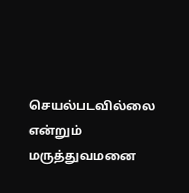செயல்படவில்லை என்றும் மருத்துவமனை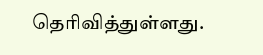தெரிவித்துள்ளது.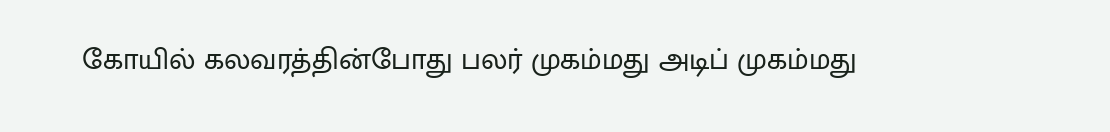கோயில் கலவரத்தின்போது பலர் முகம்மது அடிப் முகம்மது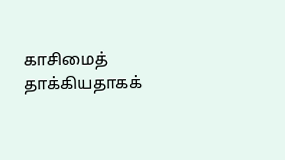காசிமைத் தாக்கியதாகக்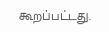கூறப்பட்டது.